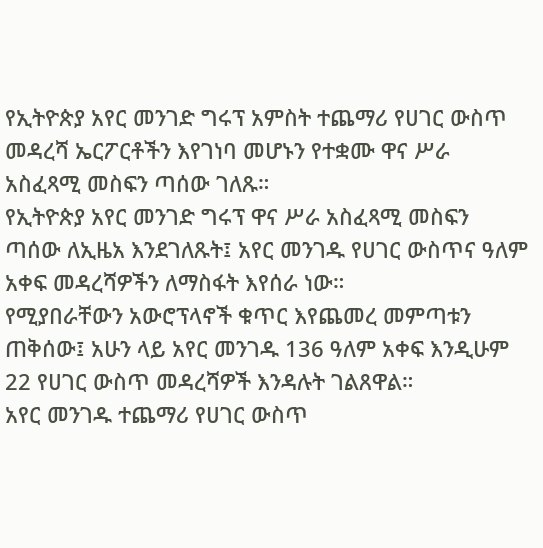የኢትዮጵያ አየር መንገድ ግሩፕ አምስት ተጨማሪ የሀገር ውስጥ መዳረሻ ኤርፖርቶችን እየገነባ መሆኑን የተቋሙ ዋና ሥራ አስፈጻሚ መስፍን ጣሰው ገለጹ።
የኢትዮጵያ አየር መንገድ ግሩፕ ዋና ሥራ አስፈጻሚ መስፍን ጣሰው ለኢዜአ እንደገለጹት፤ አየር መንገዱ የሀገር ውስጥና ዓለም አቀፍ መዳረሻዎችን ለማስፋት እየሰራ ነው።
የሚያበራቸውን አውሮፕላኖች ቁጥር እየጨመረ መምጣቱን ጠቅሰው፤ አሁን ላይ አየር መንገዱ 136 ዓለም አቀፍ እንዲሁም 22 የሀገር ውስጥ መዳረሻዎች እንዳሉት ገልጸዋል።
አየር መንገዱ ተጨማሪ የሀገር ውስጥ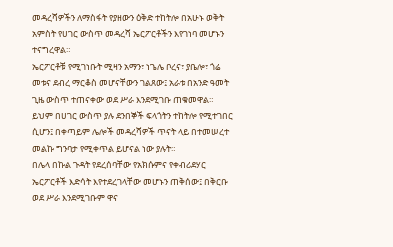መዳረሻዎችን ለማስፋት የያዘውን ዕቅድ ተከትሎ በአሁኑ ወቅት አምስት የሀገር ውስጥ መዳረሻ ኤርፖርቶችን እየገነባ መሆኑን ተናግረዋል።
ኤርፖርቶቹ የሚገነቡት ሚዛን አማን፣ ነጌሌ ቦረና፣ ያቤሎ፣ ጎሬ መቱና ደብረ ማርቆስ መሆናቸውን ገልጸው፤ አራቱ በአንድ ዓመት ጊዜ ውስጥ ተጠናቀው ወደ ሥራ እንደሚገቡ ጠቁመዋል።
ይህም በሀገር ውስጥ ያሉ ደንበኞች ፍላጎትን ተከትሎ የሚተገበር ሲሆን፤ በቀጣይም ሌሎች መዳረሻዎች ጥናት ላይ በተመሠረተ መልኩ ግንባታ የሚቀጥል ይሆናል ነው ያሉት።
በሌላ በኩል ጉዳት የደረሰባቸው የአክሱምና የቀብሪደሃር ኤርፖርቶች እድሳት እየተደረገላቸው መሆኑን ጠቅሰው፤ በቅርቡ ወደ ሥራ እንደሚገቡም ዋና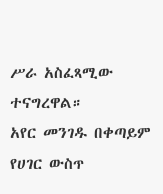ሥራ አስፈጻሚው ተናግረዋል።
አየር መንገዱ በቀጣይም የሀገር ውስጥ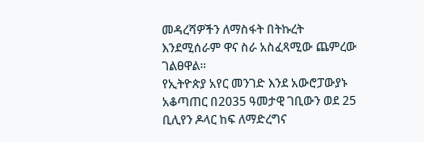መዳረሻዎችን ለማስፋት በትኩረት እንደሚሰራም ዋና ስራ አስፈጻሚው ጨምረው ገልፀዋል።
የኢትዮጵያ አየር መንገድ እንደ አውሮፓውያኑ አቆጣጠር በ2035 ዓመታዊ ገቢውን ወደ 25 ቢሊየን ዶላር ከፍ ለማድረግና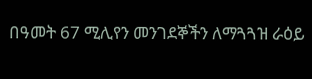በዓመት 67 ሚሊየን መንገደኞችን ለማጓጓዝ ራዕይ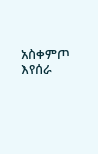አስቀምጦ እየሰራ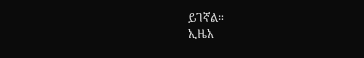ይገኛል።
ኢዜአ